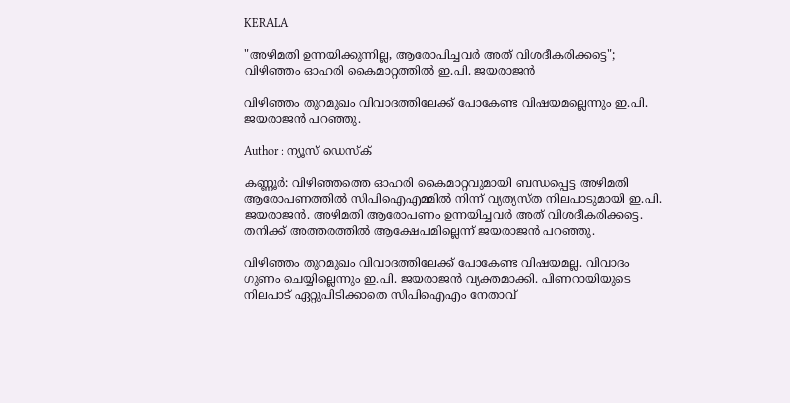KERALA

"അഴിമതി ഉന്നയിക്കുന്നില്ല, ആരോപിച്ചവർ അത് വിശദീകരിക്കട്ടെ"; വിഴിഞ്ഞം ഓഹരി കൈമാറ്റത്തിൽ ഇ.പി. ജയരാജൻ

വിഴിഞ്ഞം തുറമുഖം വിവാദത്തിലേക്ക് പോകേണ്ട വിഷയമല്ലെന്നും ഇ.പി. ജയരാജൻ പറഞ്ഞു.

Author : ന്യൂസ് ഡെസ്ക്

കണ്ണൂർ: വിഴിഞ്ഞത്തെ ഓഹരി കൈമാറ്റവുമായി ബന്ധപ്പെട്ട അഴിമതി ആരോപണത്തിൽ സിപിഐഎമ്മിൽ നിന്ന് വ്യത്യസ്ത നിലപാടുമായി ഇ.പി. ജയരാജൻ. അഴിമതി ആരോപണം ഉന്നയിച്ചവർ അത് വിശദീകരിക്കട്ടെ. തനിക്ക് അത്തരത്തിൽ ആക്ഷേപമില്ലെന്ന് ജയരാജൻ പറഞ്ഞു.

വിഴിഞ്ഞം തുറമുഖം വിവാദത്തിലേക്ക് പോകേണ്ട വിഷയമല്ല. വിവാദം ഗുണം ചെയ്യില്ലെന്നും ഇ.പി. ജയരാജൻ വ്യക്തമാക്കി. പിണറായിയുടെ നിലപാട് ഏറ്റുപിടിക്കാതെ സിപിഐഎം നേതാവ്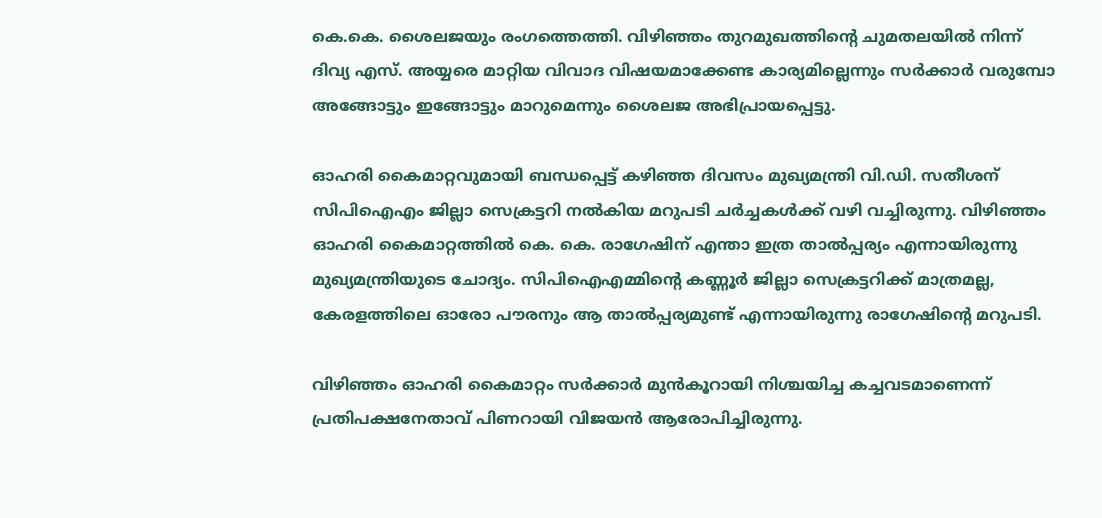കെ.കെ. ശൈലജയും രംഗത്തെത്തി. വിഴിഞ്ഞം തുറമുഖത്തിൻ്റെ ചുമതലയിൽ നിന്ന് ദിവ്യ എസ്. അയ്യരെ മാറ്റിയ വിവാദ വിഷയമാക്കേണ്ട കാര്യമില്ലെന്നും സർക്കാർ വരുമ്പോ അങ്ങോട്ടും ഇങ്ങോട്ടും മാറുമെന്നും ശൈലജ അഭിപ്രായപ്പെട്ടു.

ഓഹരി കൈമാറ്റവുമായി ബന്ധപ്പെട്ട് കഴിഞ്ഞ ദിവസം മുഖ്യമന്ത്രി വി.ഡി. സതീശന് സിപിഐഎം ജില്ലാ സെക്രട്ടറി നൽകിയ മറുപടി ചർച്ചകൾക്ക് വഴി വച്ചിരുന്നു. വിഴിഞ്ഞം ഓഹരി കൈമാറ്റത്തിൽ കെ. കെ. രാഗേഷിന് എന്താ ഇത്ര താൽപ്പര്യം എന്നായിരുന്നു മുഖ്യമന്ത്രിയുടെ ചോദ്യം. സിപിഐഎമ്മിൻ്റെ കണ്ണൂർ ജില്ലാ സെക്രട്ടറിക്ക് മാത്രമല്ല, കേരളത്തിലെ ഓരോ പൗരനും ആ താൽപ്പര്യമുണ്ട് എന്നായിരുന്നു രാഗേഷിൻ്റെ മറുപടി.

വിഴിഞ്ഞം ഓഹരി കൈമാറ്റം സർക്കാർ മുൻകൂറായി നിശ്ചയിച്ച കച്ചവടമാണെന്ന് പ്രതിപക്ഷനേതാവ് പിണറായി വിജയൻ ആരോപിച്ചിരുന്നു.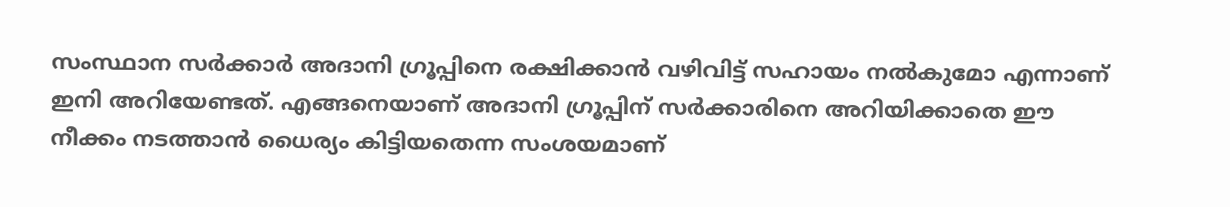സംസ്ഥാന സർക്കാർ അദാനി ഗ്രൂപ്പിനെ രക്ഷിക്കാൻ വഴിവിട്ട് സഹായം നൽകുമോ എന്നാണ് ഇനി അറിയേണ്ടത്. എങ്ങനെയാണ് അദാനി ഗ്രൂപ്പിന് സർക്കാരിനെ അറിയിക്കാതെ ഈ നീക്കം നടത്താൻ ധൈര്യം കിട്ടിയതെന്ന സംശയമാണ്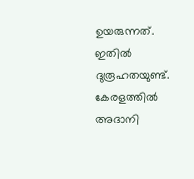ഉയരുന്നത്. ഇതിൽ ദുരൂഹതയുണ്ട്. കേരളത്തിൽ അദാനി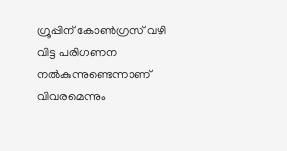ഗ്രൂപ്പിന് കോൺഗ്രസ് വഴി വിട്ട പരിഗണന നൽകുന്നുണ്ടെന്നാണ് വിവരമെന്നും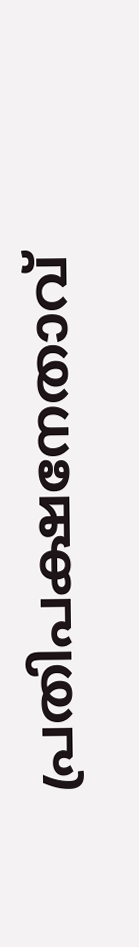പ്രതിപക്ഷനേതാവ്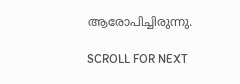ആരോപിച്ചിരുന്നു.

SCROLL FOR NEXT